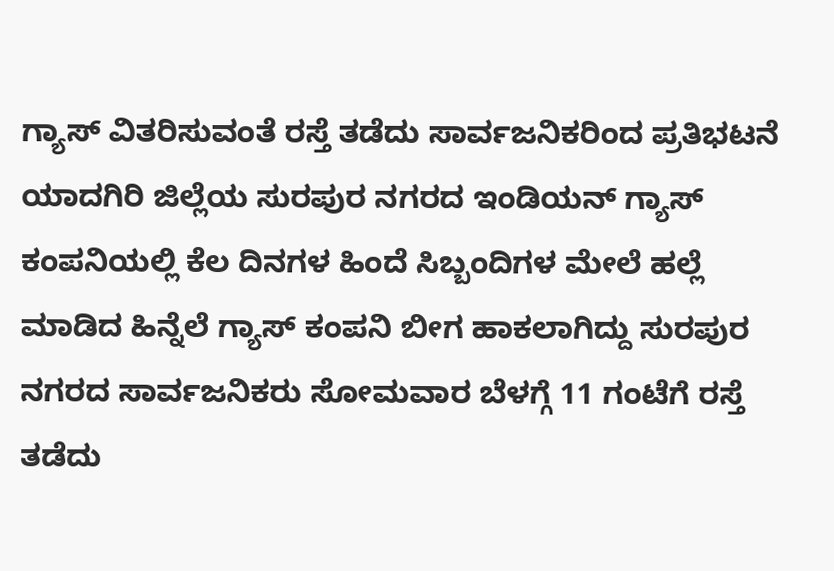ಗ್ಯಾಸ್ ವಿತರಿಸುವಂತೆ ರಸ್ತೆ ತಡೆದು ಸಾರ್ವಜನಿಕರಿಂದ ಪ್ರತಿಭಟನೆ
ಯಾದಗಿರಿ ಜಿಲ್ಲೆಯ ಸುರಪುರ ನಗರದ ಇಂಡಿಯನ್ ಗ್ಯಾಸ್ ಕಂಪನಿಯಲ್ಲಿ ಕೆಲ ದಿನಗಳ ಹಿಂದೆ ಸಿಬ್ಬಂದಿಗಳ ಮೇಲೆ ಹಲ್ಲೆ ಮಾಡಿದ ಹಿನ್ನೆಲೆ ಗ್ಯಾಸ್ ಕಂಪನಿ ಬೀಗ ಹಾಕಲಾಗಿದ್ದು ಸುರಪುರ ನಗರದ ಸಾರ್ವಜನಿಕರು ಸೋಮವಾರ ಬೆಳಗ್ಗೆ 11 ಗಂಟೆಗೆ ರಸ್ತೆ ತಡೆದು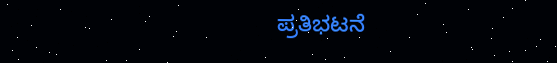ಪ್ರತಿಭಟನೆ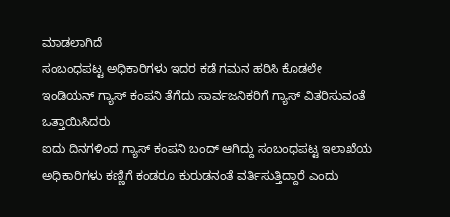ಮಾಡಲಾಗಿದೆ
ಸಂಬಂಧಪಟ್ಟ ಅಧಿಕಾರಿಗಳು ಇದರ ಕಡೆ ಗಮನ ಹರಿಸಿ ಕೊಡಲೇ ಇಂಡಿಯನ್ ಗ್ಯಾಸ್ ಕಂಪನಿ ತೆಗೆದು ಸಾರ್ವಜನಿಕರಿಗೆ ಗ್ಯಾಸ್ ವಿತರಿಸುವಂತೆ ಒತ್ತಾಯಿಸಿದರು
ಐದು ದಿನಗಳಿಂದ ಗ್ಯಾಸ್ ಕಂಪನಿ ಬಂದ್ ಆಗಿದ್ದು ಸಂಬಂಧಪಟ್ಟ ಇಲಾಖೆಯ ಅಧಿಕಾರಿಗಳು ಕಣ್ಣಿಗೆ ಕಂಡರೂ ಕುರುಡನಂತೆ ವರ್ತಿಸುತ್ತಿದ್ದಾರೆ ಎಂದು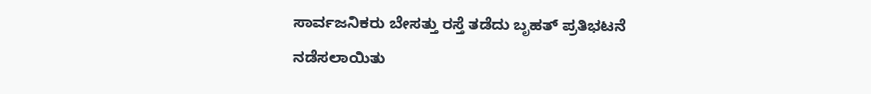ಸಾರ್ವಜನಿಕರು ಬೇಸತ್ತು ರಸ್ತೆ ತಡೆದು ಬೃಹತ್ ಪ್ರತಿಭಟನೆ ನಡೆಸಲಾಯಿತು